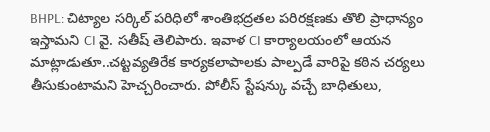BHPL: చిట్యాల సర్కిల్ పరిధిలో శాంతిభద్రతల పరిరక్షణకు తొలి ప్రాధాన్యం ఇస్తామని CI వై. సతీష్ తెలిపారు. ఇవాళ CI కార్యాలయంలో ఆయన మాట్లాడుతూ..చట్టవ్యతిరేక కార్యకలాపాలకు పాల్పడే వారిపై కఠిన చర్యలు తీసుకుంటామని హెచ్చరించారు. పోలీస్ స్టేషన్కు వచ్చే బాధితులు,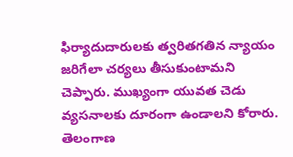ఫిర్యాదుదారులకు త్వరితగతిన న్యాయం జరిగేలా చర్యలు తీసుకుంటామని చెప్పారు. ముఖ్యంగా యువత చెడు వ్యసనాలకు దూరంగా ఉండాలని కోరారు.
తెలంగాణ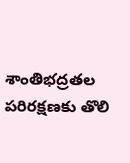శాంతిభద్రతల పరిరక్షణకు తొలి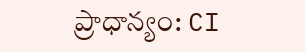ప్రాధాన్యం: CI